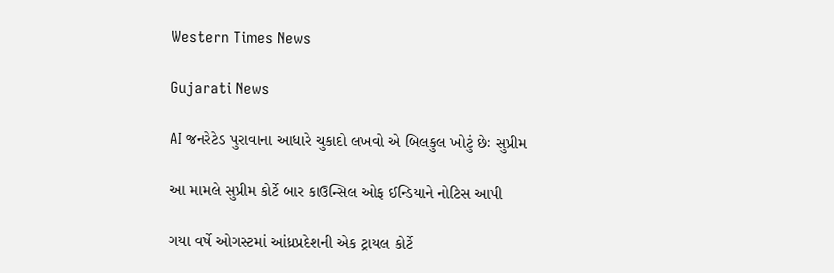Western Times News

Gujarati News

AI જનરેટેડ પુરાવાના આધારે ચુકાદો લખવો એ બિલકુલ ખોટું છેઃ સુપ્રીમ

આ મામલે સુપ્રીમ કોર્ટે બાર કાઉન્સિલ ઓફ ઈન્ડિયાને નોટિસ આપી

ગયા વર્ષે ઓગસ્ટમાં આંધ્રપ્રદેશની એક ટ્રાયલ કોર્ટે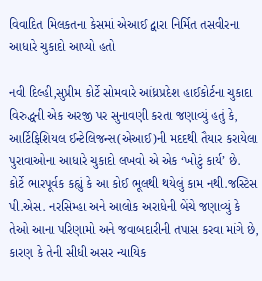વિવાદિત મિલકતના કેસમાં એઆઈ દ્વારા નિર્મિત તસવીરના આધારે ચુકાદો આપ્યો હતો

નવી દિલ્હી,સુપ્રીમ કોર્ટે સોમવારે આંધ્રપ્રદેશ હાઈકોર્ટના ચુકાદા વિરુદ્ધની એક અરજી પર સુનાવણી કરતા જણાવ્યું હતું કે, આર્ટિફિશિયલ ઈન્ટેલિજન્સ(એઆઈ)ની મદદથી તૈયાર કરાયેલા પુરાવાઓના આધારે ચુકાદો લખવો એ એક ‘ખોટું કાર્ય’ છે. કોર્ટે ભારપૂર્વક કહ્યું કે આ કોઈ ભૂલથી થયેલું કામ નથી.જસ્ટિસ પી.એસ. નરસિમ્હા અને આલોક અરાધેની બેંચે જણાવ્યું કે તેઓ આના પરિણામો અને જવાબદારીની તપાસ કરવા માંગે છે, કારણ કે તેની સીધી અસર ન્યાયિક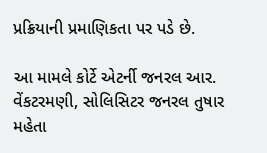પ્રક્રિયાની પ્રમાણિકતા પર પડે છે.

આ મામલે કોર્ટે એટર્ની જનરલ આર. વેંકટરમણી, સોલિસિટર જનરલ તુષાર મહેતા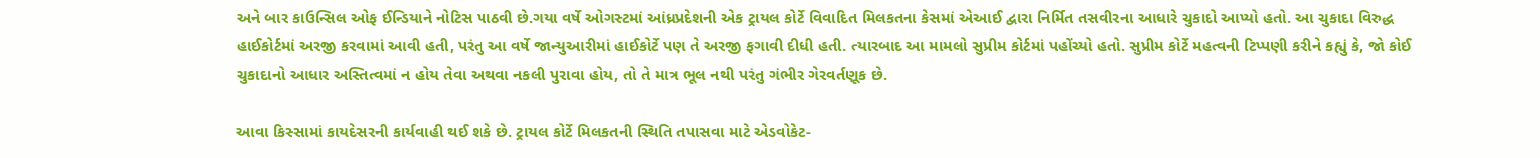અને બાર કાઉન્સિલ ઓફ ઈન્ડિયાને નોટિસ પાઠવી છે.ગયા વર્ષે ઓગસ્ટમાં આંધ્રપ્રદેશની એક ટ્રાયલ કોર્ટે વિવાદિત મિલકતના કેસમાં એઆઈ દ્વારા નિર્મિત તસવીરના આધારે ચુકાદો આપ્યો હતો. આ ચુકાદા વિરુદ્ધ હાઈકોર્ટમાં અરજી કરવામાં આવી હતી, પરંતુ આ વર્ષે જાન્યુઆરીમાં હાઈકોર્ટે પણ તે અરજી ફગાવી દીધી હતી. ત્યારબાદ આ મામલો સુપ્રીમ કોર્ટમાં પહોંચ્યો હતો. સુપ્રીમ કોર્ટે મહત્વની ટિપ્પણી કરીને કહ્યું કે, જો કોઈ ચુકાદાનો આધાર અસ્તિત્વમાં ન હોય તેવા અથવા નકલી પુરાવા હોય, તો તે માત્ર ભૂલ નથી પરંતુ ગંભીર ગેરવર્તણૂક છે.

આવા કિસ્સામાં કાયદેસરની કાર્યવાહી થઈ શકે છે. ટ્રાયલ કોર્ટે મિલકતની સ્થિતિ તપાસવા માટે એડવોકેટ-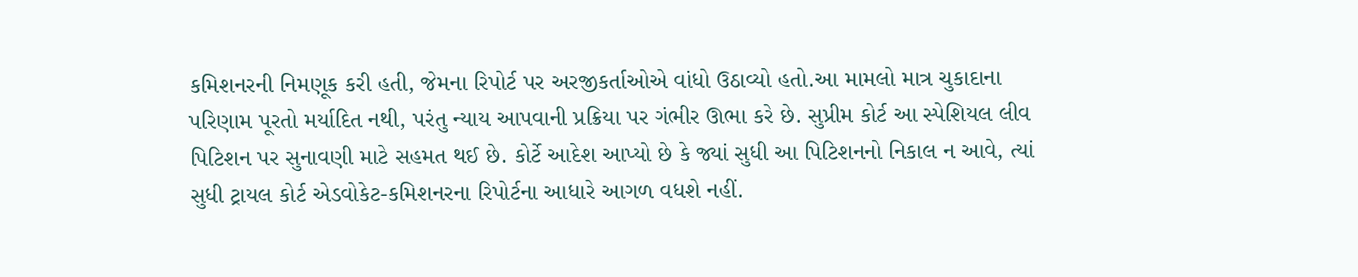કમિશનરની નિમણૂક કરી હતી, જેમના રિપોર્ટ પર અરજીકર્તાઓએ વાંધો ઉઠાવ્યો હતો.આ મામલો માત્ર ચુકાદાના પરિણામ પૂરતો મર્યાદિત નથી, પરંતુ ન્યાય આપવાની પ્રક્રિયા પર ગંભીર ઊભા કરે છે. સુપ્રીમ કોર્ટ આ સ્પેશિયલ લીવ પિટિશન પર સુનાવણી માટે સહમત થઈ છે. કોર્ટે આદેશ આપ્યો છે કે જ્યાં સુધી આ પિટિશનનો નિકાલ ન આવે, ત્યાં સુધી ટ્રાયલ કોર્ટ એડવોકેટ-કમિશનરના રિપોર્ટના આધારે આગળ વધશે નહીં.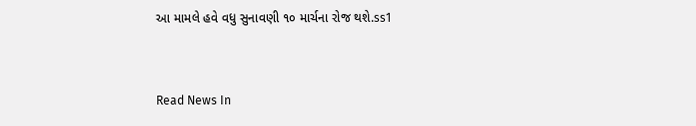આ મામલે હવે વધુ સુનાવણી ૧૦ માર્ચના રોજ થશે.ss1


Read News In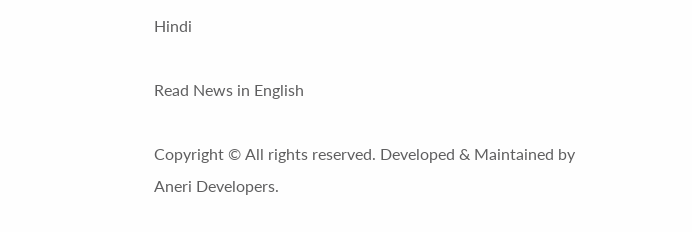Hindi

Read News in English

Copyright © All rights reserved. Developed & Maintained by Aneri Developers.